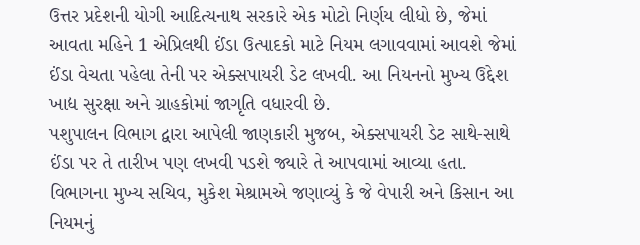ઉત્તર પ્રદેશની યોગી આદિત્યનાથ સરકારે એક મોટો નિર્ણય લીધો છે, જેમાં આવતા મહિને 1 એપ્રિલથી ઈંડા ઉત્પાદકો માટે નિયમ લગાવવામાં આવશે જેમાં ઈંડા વેચતા પહેલા તેની પર એક્સપાયરી ડેટ લખવી. આ નિયનનો મુખ્ય ઉદ્દેશ ખાદ્ય સુરક્ષા અને ગ્રાહકોમાં જાગૃતિ વધારવી છે.
પશુપાલન વિભાગ દ્વારા આપેલી જાણકારી મુજબ, એક્સપાયરી ડેટ સાથે-સાથે ઈંડા પર તે તારીખ પણ લખવી પડશે જ્યારે તે આપવામાં આવ્યા હતા. વિભાગના મુખ્ય સચિવ, મુકેશ મેશ્રામએ જણાવ્યું કે જે વેપારી અને કિસાન આ નિયમનું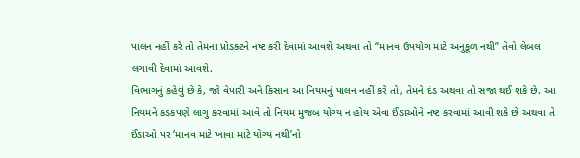પાલન નહીં કરે તો તેમના પ્રોડક્ટને નષ્ટ કરી દેવામાં આવશે અથવા તો “માનવ ઉપયોગ માટે અનુકૂળ નથી” તેવો લેબલ લગાવી દેવામાં આવશે.
વિભાગનું કહેવું છે કે, જો વેપારી અને કિસાન આ નિયમનું પાલન નહીં કરે તો, તેમને દંડ અથવા તો સજા થઈ શકે છે. આ નિયમને કડકપણે લાગુ કરવામાં આવે તો નિયમ મુજબ યોગ્ય ન હોય એવા ઈંડાઓને નષ્ટ કરવામાં આવી શકે છે અથવા તે ઈંડાઓ પર ‘માનવ માટે ખાવા માટે યોગ્ય નથી’નો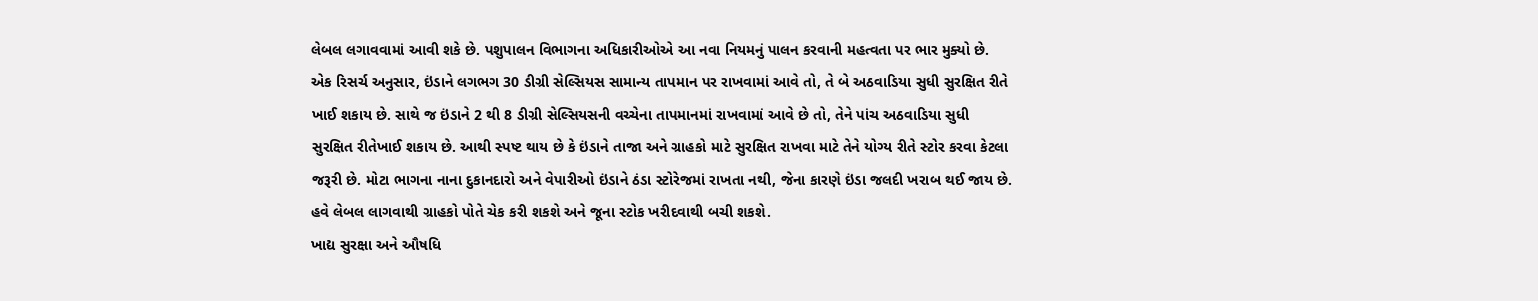લેબલ લગાવવામાં આવી શકે છે. પશુપાલન વિભાગના અધિકારીઓએ આ નવા નિયમનું પાલન કરવાની મહત્વતા પર ભાર મુક્યો છે.
એક રિસર્ચ અનુસાર, ઇંડાને લગભગ 30 ડીગ્રી સેલ્સિયસ સામાન્ય તાપમાન પર રાખવામાં આવે તો, તે બે અઠવાડિયા સુધી સુરક્ષિત રીતે ખાઈ શકાય છે. સાથે જ ઇંડાને 2 થી 8 ડીગ્રી સેલ્સિયસની વચ્ચેના તાપમાનમાં રાખવામાં આવે છે તો, તેને પાંચ અઠવાડિયા સુધી સુરક્ષિત રીતેખાઈ શકાય છે. આથી સ્પષ્ટ થાય છે કે ઇંડાને તાજા અને ગ્રાહકો માટે સુરક્ષિત રાખવા માટે તેને યોગ્ય રીતે સ્ટોર કરવા કેટલા જરૂરી છે. મોટા ભાગના નાના દુકાનદારો અને વેપારીઓ ઇંડાને ઠંડા સ્ટોરેજમાં રાખતા નથી, જેના કારણે ઇંડા જલદી ખરાબ થઈ જાય છે. હવે લેબલ લાગવાથી ગ્રાહકો પોતે ચેક કરી શકશે અને જૂના સ્ટોક ખરીદવાથી બચી શકશે.
ખાદ્ય સુરક્ષા અને ઔષધિ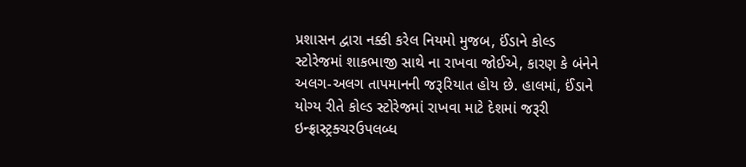પ્રશાસન દ્વારા નક્કી કરેલ નિયમો મુજબ, ઈંડાને કોલ્ડ સ્ટોરેજમાં શાકભાજી સાથે ના રાખવા જોઈએ, કારણ કે બંનેને અલગ-અલગ તાપમાનની જરૂરિયાત હોય છે. હાલમાં, ઈંડાને યોગ્ય રીતે કોલ્ડ સ્ટોરેજમાં રાખવા માટે દેશમાં જરૂરી ઇન્ફ્રાસ્ટ્રક્ચરઉપલબ્ધ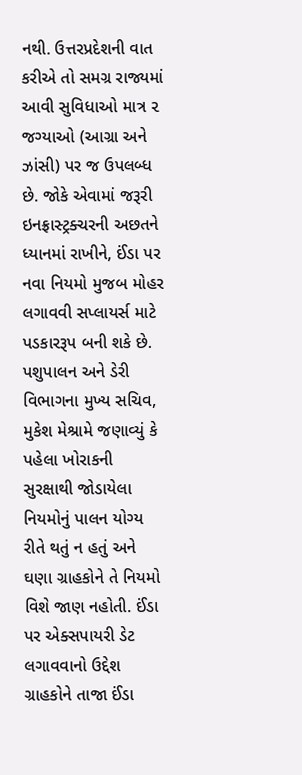નથી. ઉત્તરપ્રદેશની વાત કરીએ તો સમગ્ર રાજ્યમાં આવી સુવિધાઓ માત્ર ૨ જગ્યાઓ (આગ્રા અને ઝાંસી) પર જ ઉપલબ્ધ છે. જોકે એવામાં જરૂરી ઇનફ્રાસ્ટ્રક્ચરની અછતને ધ્યાનમાં રાખીને, ઈંડા પર નવા નિયમો મુજબ મોહર લગાવવી સપ્લાયર્સ માટે પડકારરૂપ બની શકે છે. પશુપાલન અને ડેરી વિભાગના મુખ્ય સચિવ, મુકેશ મેશ્રામે જણાવ્યું કે પહેલા ખોરાકની સુરક્ષાથી જોડાયેલા નિયમોનું પાલન યોગ્ય રીતે થતું ન હતું અને ઘણા ગ્રાહકોને તે નિયમો વિશે જાણ નહોતી. ઈંડા પર એક્સપાયરી ડેટ લગાવવાનો ઉદ્દેશ ગ્રાહકોને તાજા ઈંડા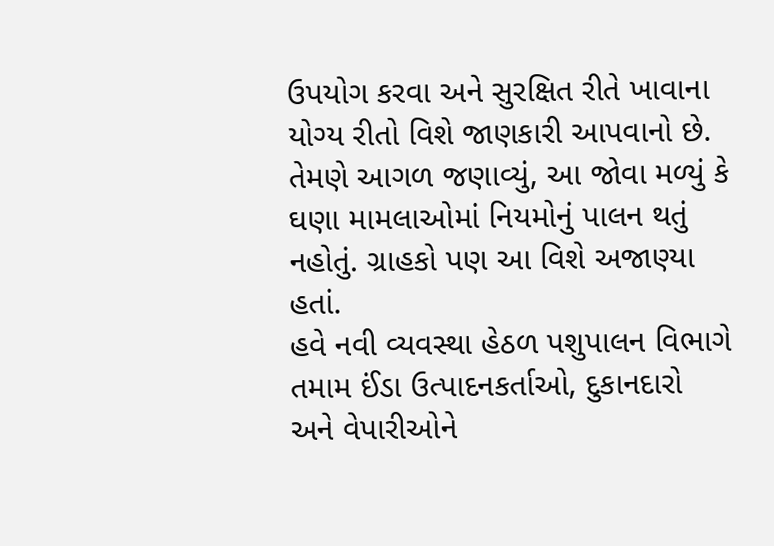ઉપયોગ કરવા અને સુરક્ષિત રીતે ખાવાના યોગ્ય રીતો વિશે જાણકારી આપવાનો છે. તેમણે આગળ જણાવ્યું, આ જોવા મળ્યું કે ઘણા મામલાઓમાં નિયમોનું પાલન થતું નહોતું. ગ્રાહકો પણ આ વિશે અજાણ્યા હતાં.
હવે નવી વ્યવસ્થા હેઠળ પશુપાલન વિભાગે તમામ ઈંડા ઉત્પાદનકર્તાઓ, દુકાનદારો અને વેપારીઓને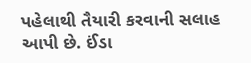પહેલાથી તૈયારી કરવાની સલાહ આપી છે. ઈંડા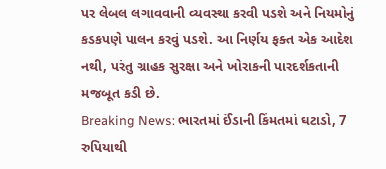પર લેબલ લગાવવાની વ્યવસ્થા કરવી પડશે અને નિયમોનું કડકપણે પાલન કરવું પડશે. આ નિર્ણય ફક્ત એક આદેશ નથી, પરંતુ ગ્રાહક સુરક્ષા અને ખોરાકની પારદર્શકતાની મજબૂત કડી છે.
Breaking News: ભારતમાં ઈંડાની કિંમતમાં ઘટાડો, 7 રુપિયાથી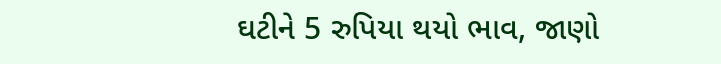ઘટીને 5 રુપિયા થયો ભાવ, જાણો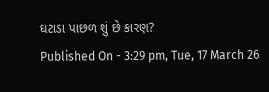ઘટાડા પાછળ શું છે કારણ?
Published On - 3:29 pm, Tue, 17 March 26